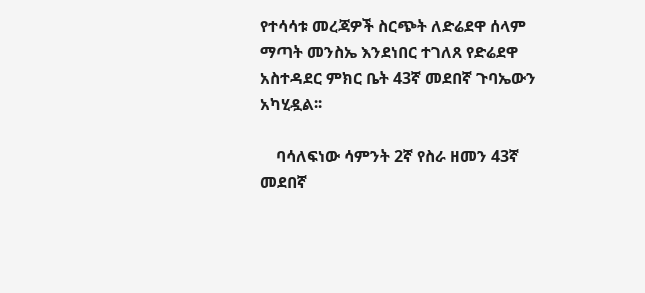የተሳሳቱ መረጃዎች ስርጭት ለድሬደዋ ሰላም ማጣት መንስኤ እንደነበር ተገለጸ የድሬደዋ አስተዳደር ምክር ቤት 43ኛ መደበኛ ጉባኤውን አካሂዷል፡፡

    ባሳለፍነው ሳምንት 2ኛ የስራ ዘመን 43ኛ መደበኛ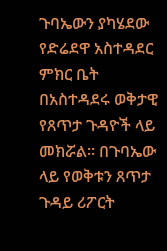ጉባኤውን ያካሄደው የድሬደዋ አስተዳደር ምክር ቤት በአስተዳደሩ ወቅታዊ የጸጥታ ጉዳዮች ላይ መክሯል፡፡ በጉባኤው ላይ የወቅቱን ጸጥታ ጉዳይ ሪፖርት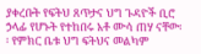ያቀረቡት የፍትህ ጸጥታና ህግ ጉዳዮች ቢሮ ኃላፊ የሆኑት የተከበሩ አቶ ሙሳ ጠሃ ናቸው፡፡ የምክር ቤቱ ህግ ፍትህና መልካም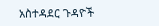አስተዳደር ጉዳዮች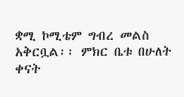ቋሚ ኮሚቴም ግብረ መልስ አቅርቧል፡፡ ምክር ቤቱ በሁለት ቀናት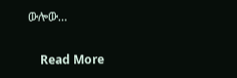ውሎው…

    Read More